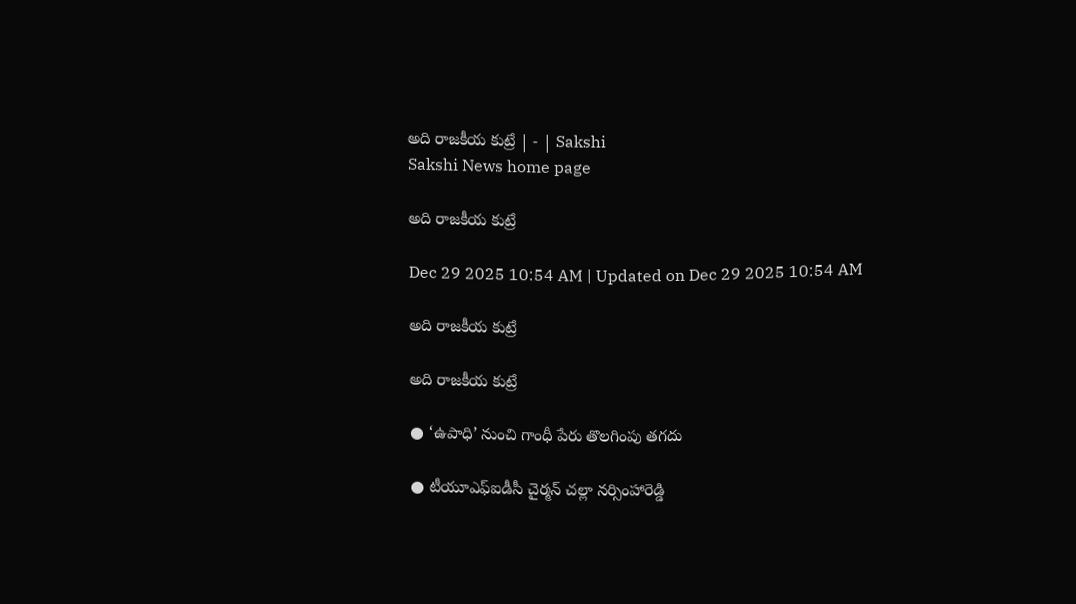అది రాజకీయ కుట్రే | - | Sakshi
Sakshi News home page

అది రాజకీయ కుట్రే

Dec 29 2025 10:54 AM | Updated on Dec 29 2025 10:54 AM

అది రాజకీయ కుట్రే

అది రాజకీయ కుట్రే

● ‘ఉపాధి’ నుంచి గాంధీ పేరు తొలగింపు తగదు

● టీయూఎఫ్‌ఐడీసీ చైర్మన్‌ చల్లా నర్సింహారెడ్డి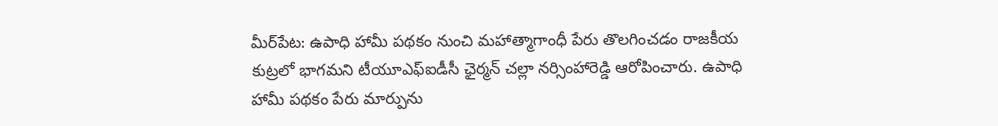మీర్‌పేట: ఉపాధి హామీ పథకం నుంచి మహాత్మాగాంధీ పేరు తొలగించడం రాజకీయ కుట్రలో భాగమని టీయూఎఫ్‌ఐడీసీ ఛైర్మన్‌ చల్లా నర్సింహారెడ్డి ఆరోపించారు. ఉపాధి హామీ పథకం పేరు మార్పును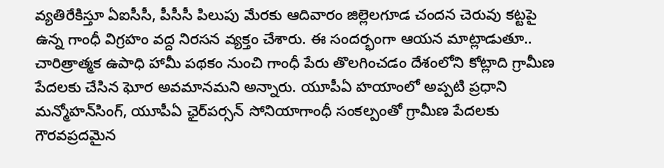వ్యతిరేకిస్తూ ఏఐసీసీ, పీసీసీ పిలుపు మేరకు ఆదివారం జిల్లెలగూడ చందన చెరువు కట్టపై ఉన్న గాంధీ విగ్రహం వద్ద నిరసన వ్యక్తం చేశారు. ఈ సందర్భంగా ఆయన మాట్లాడుతూ.. చారిత్రాత్మక ఉపాధి హామీ పథకం నుంచి గాంధీ పేరు తొలగించడం దేశంలోని కోట్లాది గ్రామీణ పేదలకు చేసిన ఘోర అవమానమని అన్నారు. యూపీఏ హయాంలో అప్పటి ప్రధాని మన్మోహన్‌సింగ్‌, యూపీఏ ఛైర్‌పర్సన్‌ సోనియాగాంధీ సంకల్పంతో గ్రామీణ పేదలకు గౌరవప్రదమైన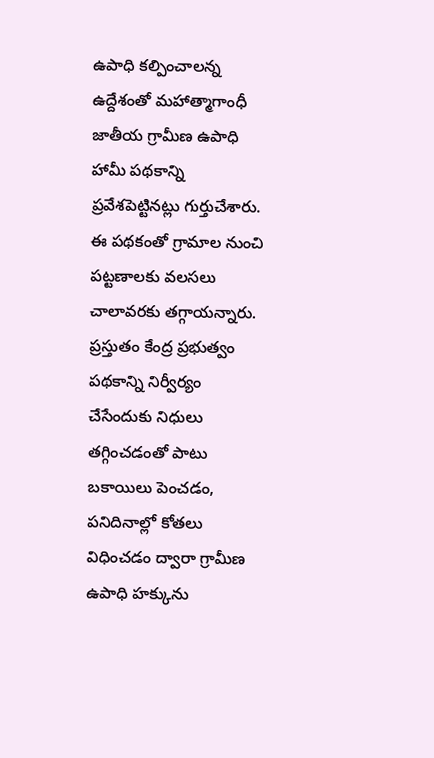ఉపాధి కల్పించాలన్న ఉద్దేశంతో మహాత్మాగాంధీ జాతీయ గ్రామీణ ఉపాధి హామీ పథకాన్ని ప్రవేశపెట్టినట్లు గుర్తుచేశారు. ఈ పథకంతో గ్రామాల నుంచి పట్టణాలకు వలసలు చాలావరకు తగ్గాయన్నారు. ప్రస్తుతం కేంద్ర ప్రభుత్వం పథకాన్ని నిర్వీర్యం చేసేందుకు నిధులు తగ్గించడంతో పాటు బకాయిలు పెంచడం, పనిదినాల్లో కోతలు విధించడం ద్వారా గ్రామీణ ఉపాధి హక్కును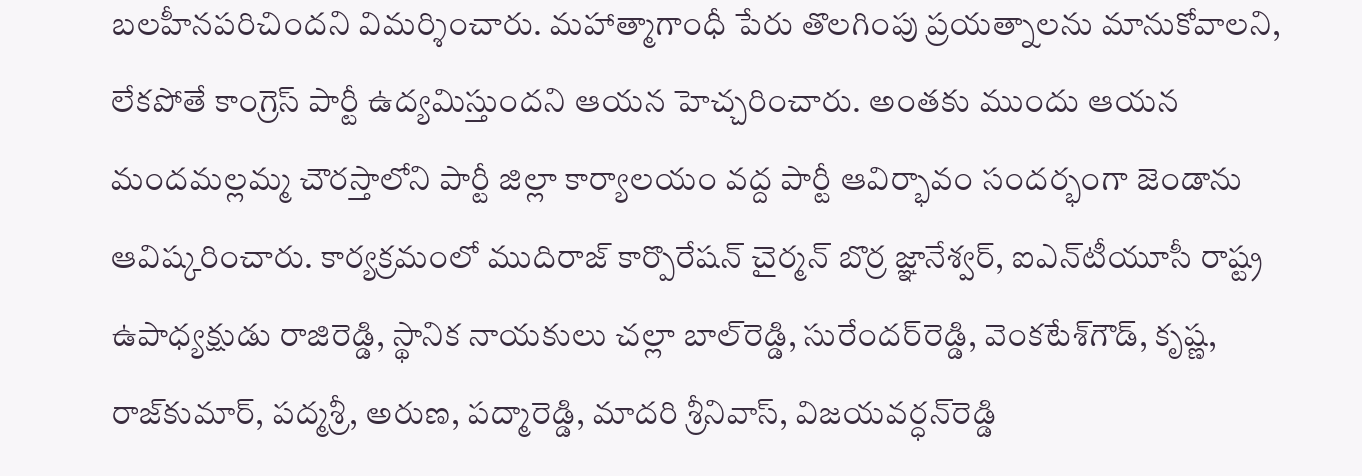బలహీనపరిచిందని విమర్శించారు. మహాత్మాగాంధీ పేరు తొలగింపు ప్రయత్నాలను మానుకోవాలని, లేకపోతే కాంగ్రెస్‌ పార్టీ ఉద్యమిస్తుందని ఆయన హెచ్చరించారు. అంతకు ముందు ఆయన మందమల్లమ్మ చౌరస్తాలోని పార్టీ జిల్లా కార్యాలయం వద్ద పార్టీ ఆవిర్భావం సందర్భంగా జెండాను ఆవిష్కరించారు. కార్యక్రమంలో ముదిరాజ్‌ కార్పొరేషన్‌ చైర్మన్‌ బొర్ర జ్ఞానేశ్వర్‌, ఐఎన్‌టీయూసీ రాష్ట్ర ఉపాధ్యక్షుడు రాజిరెడ్డి, స్థానిక నాయకులు చల్లా బాల్‌రెడ్డి, సురేందర్‌రెడ్డి, వెంకటేశ్‌గౌడ్‌, కృష్ణ, రాజ్‌కుమార్‌, పద్మశ్రీ, అరుణ, పద్మారెడ్డి, మాదరి శ్రీనివాస్‌, విజయవర్ధన్‌రెడ్డి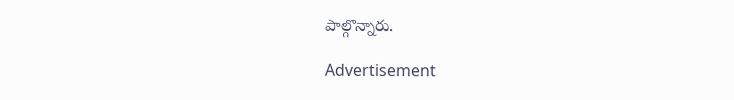పాల్గొన్నారు.

Advertisement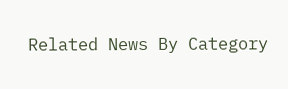Related News By Category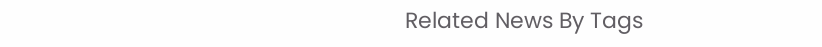Related News By Tags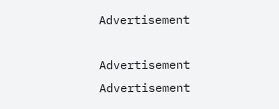Advertisement

Advertisement
Advertisement